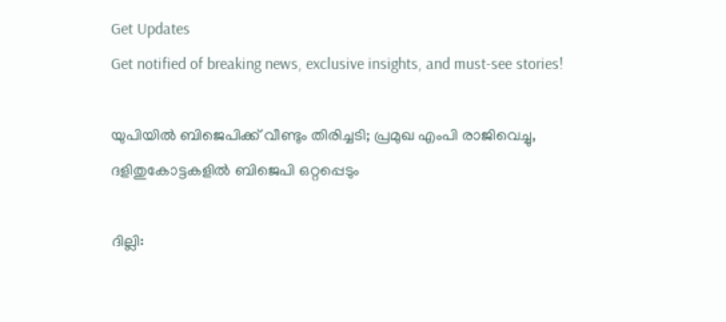Get Updates
Get notified of breaking news, exclusive insights, and must-see stories!

യുപിയില്‍ ബിജെപിക്ക് വീണ്ടും തിരിച്ചടി; പ്രമുഖ എംപി രാജിവെച്ചു, ദളിതുകോട്ടകളില്‍ ബിജെപി ഒറ്റപ്പെടും

ദില്ലി: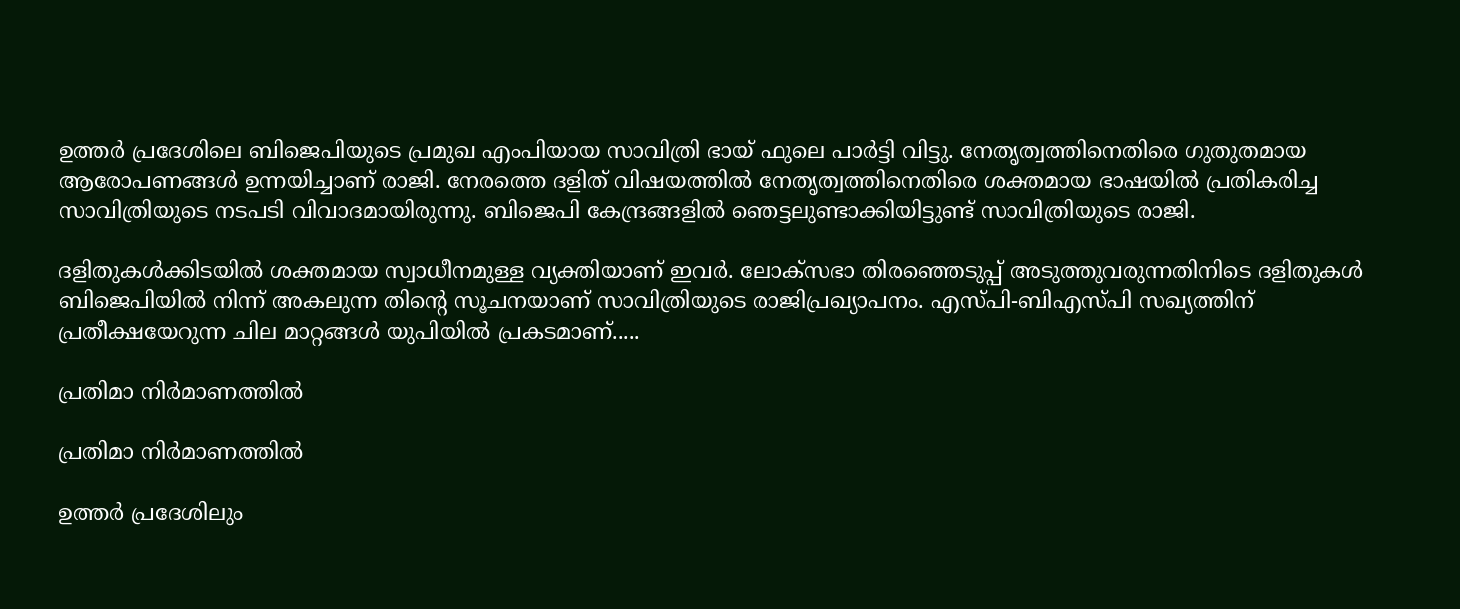ഉത്തര്‍ പ്രദേശിലെ ബിജെപിയുടെ പ്രമുഖ എംപിയായ സാവിത്രി ഭായ് ഫുലെ പാര്‍ട്ടി വിട്ടു. നേതൃത്വത്തിനെതിരെ ഗുതുതമായ ആരോപണങ്ങള്‍ ഉന്നയിച്ചാണ് രാജി. നേരത്തെ ദളിത് വിഷയത്തില്‍ നേതൃത്വത്തിനെതിരെ ശക്തമായ ഭാഷയില്‍ പ്രതികരിച്ച സാവിത്രിയുടെ നടപടി വിവാദമായിരുന്നു. ബിജെപി കേന്ദ്രങ്ങളില്‍ ഞെട്ടലുണ്ടാക്കിയിട്ടുണ്ട് സാവിത്രിയുടെ രാജി.

ദളിതുകള്‍ക്കിടയില്‍ ശക്തമായ സ്വാധീനമുള്ള വ്യക്തിയാണ് ഇവര്‍. ലോക്‌സഭാ തിരഞ്ഞെടുപ്പ് അടുത്തുവരുന്നതിനിടെ ദളിതുകള്‍ ബിജെപിയില്‍ നിന്ന് അകലുന്ന തിന്റെ സൂചനയാണ് സാവിത്രിയുടെ രാജിപ്രഖ്യാപനം. എസ്പി-ബിഎസ്പി സഖ്യത്തിന് പ്രതീക്ഷയേറുന്ന ചില മാറ്റങ്ങള്‍ യുപിയില്‍ പ്രകടമാണ്.....

പ്രതിമാ നിര്‍മാണത്തില്‍

പ്രതിമാ നിര്‍മാണത്തില്‍

ഉത്തര്‍ പ്രദേശിലും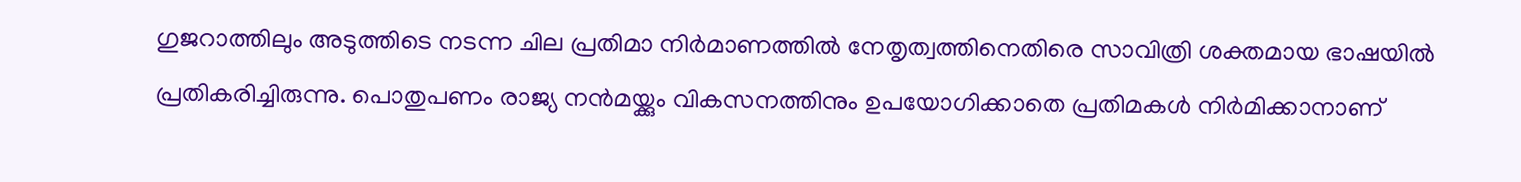ഗുജറാത്തിലും അടുത്തിടെ നടന്ന ചില പ്രതിമാ നിര്‍മാണത്തില്‍ നേതൃത്വത്തിനെതിരെ സാവിത്രി ശക്തമായ ഭാഷയില്‍ പ്രതികരിച്ചിരുന്നു. പൊതുപണം രാജ്യ നന്‍മയ്ക്കും വികസനത്തിനും ഉപയോഗിക്കാതെ പ്രതിമകള്‍ നിര്‍മിക്കാനാണ്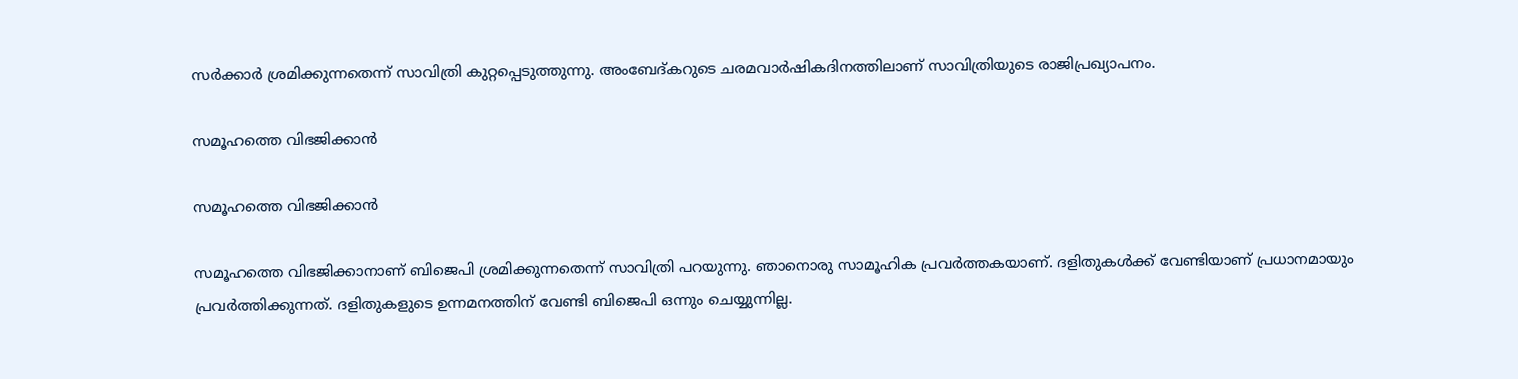സര്‍ക്കാര്‍ ശ്രമിക്കുന്നതെന്ന് സാവിത്രി കുറ്റപ്പെടുത്തുന്നു. അംബേദ്കറുടെ ചരമവാര്‍ഷികദിനത്തിലാണ് സാവിത്രിയുടെ രാജിപ്രഖ്യാപനം.

സമൂഹത്തെ വിഭജിക്കാന്‍

സമൂഹത്തെ വിഭജിക്കാന്‍

സമൂഹത്തെ വിഭജിക്കാനാണ് ബിജെപി ശ്രമിക്കുന്നതെന്ന് സാവിത്രി പറയുന്നു. ഞാനൊരു സാമൂഹിക പ്രവര്‍ത്തകയാണ്. ദളിതുകള്‍ക്ക് വേണ്ടിയാണ് പ്രധാനമായും പ്രവര്‍ത്തിക്കുന്നത്. ദളിതുകളുടെ ഉന്നമനത്തിന് വേണ്ടി ബിജെപി ഒന്നും ചെയ്യുന്നില്ല.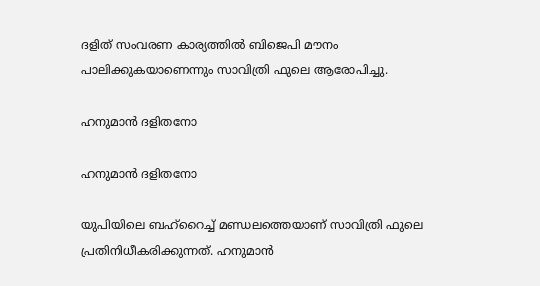ദളിത് സംവരണ കാര്യത്തില്‍ ബിജെപി മൗനം പാലിക്കുകയാണെന്നും സാവിത്രി ഫുലെ ആരോപിച്ചു.

ഹനുമാന്‍ ദളിതനോ

ഹനുമാന്‍ ദളിതനോ

യുപിയിലെ ബഹ്‌റൈച്ച് മണ്ഡലത്തെയാണ് സാവിത്രി ഫുലെ പ്രതിനിധീകരിക്കുന്നത്. ഹനുമാന്‍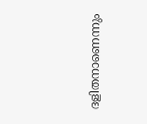ദളിതനാണെന്നും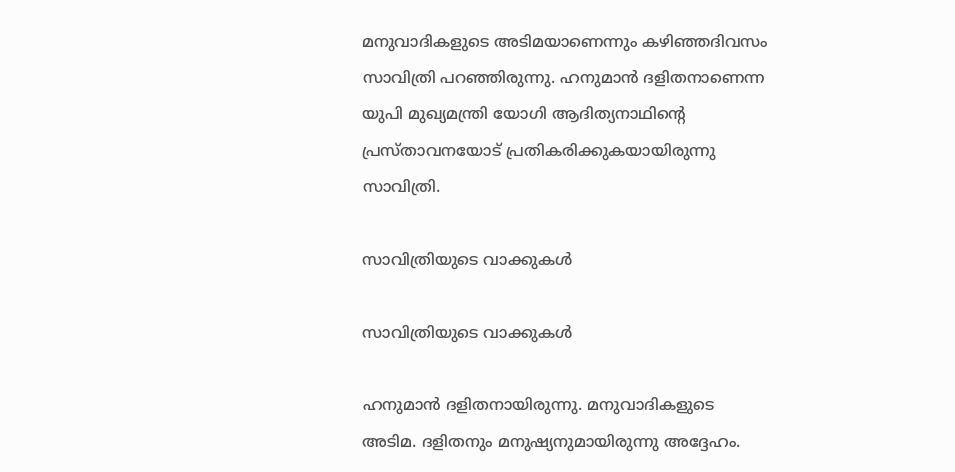മനുവാദികളുടെ അടിമയാണെന്നും കഴിഞ്ഞദിവസം സാവിത്രി പറഞ്ഞിരുന്നു. ഹനുമാന്‍ ദളിതനാണെന്ന യുപി മുഖ്യമന്ത്രി യോഗി ആദിത്യനാഥിന്റെ പ്രസ്താവനയോട് പ്രതികരിക്കുകയായിരുന്നു സാവിത്രി.

സാവിത്രിയുടെ വാക്കുകള്‍

സാവിത്രിയുടെ വാക്കുകള്‍

ഹനുമാന്‍ ദളിതനായിരുന്നു. മനുവാദികളുടെ അടിമ. ദളിതനും മനുഷ്യനുമായിരുന്നു അദ്ദേഹം.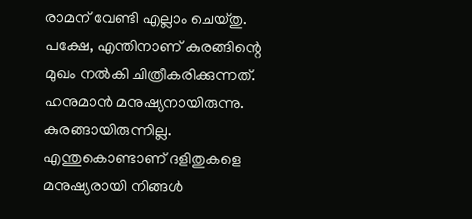രാമന് വേണ്ടി എല്ലാം ചെയ്തു. പക്ഷേ, എന്തിനാണ് കുരങ്ങിന്റെ മുഖം നല്‍കി ചിത്രീകരിക്കുന്നത്. ഹനുമാന്‍ മനുഷ്യനായിരുന്നു. കുരങ്ങായിരുന്നില്ല. എന്തുകൊണ്ടാണ് ദളിതുകളെ മനുഷ്യരായി നിങ്ങള്‍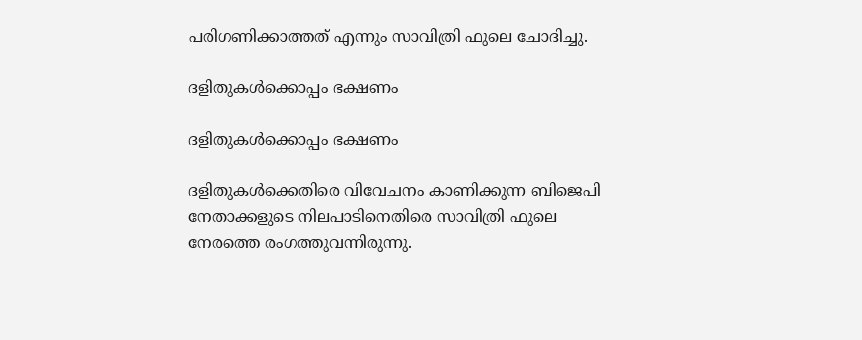പരിഗണിക്കാത്തത് എന്നും സാവിത്രി ഫുലെ ചോദിച്ചു.

ദളിതുകള്‍ക്കൊപ്പം ഭക്ഷണം

ദളിതുകള്‍ക്കൊപ്പം ഭക്ഷണം

ദളിതുകള്‍ക്കെതിരെ വിവേചനം കാണിക്കുന്ന ബിജെപി നേതാക്കളുടെ നിലപാടിനെതിരെ സാവിത്രി ഫുലെ നേരത്തെ രംഗത്തുവന്നിരുന്നു.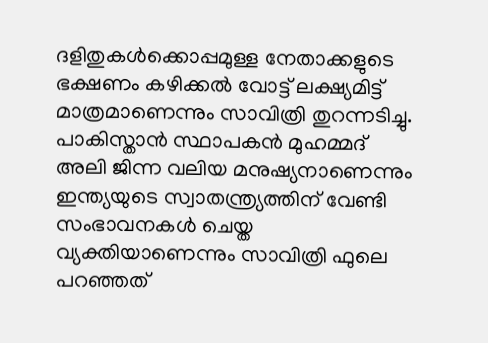ദളിതുകള്‍ക്കൊപ്പമുള്ള നേതാക്കളുടെ ഭക്ഷണം കഴിക്കല്‍ വോട്ട് ലക്ഷ്യമിട്ട് മാത്രമാണെന്നും സാവിത്രി തുറന്നടിച്ചു. പാകിസ്താന്‍ സ്ഥാപകന്‍ മുഹമ്മദ് അലി ജിന്ന വലിയ മനുഷ്യനാണെന്നും ഇന്ത്യയുടെ സ്വാതന്ത്ര്യത്തിന് വേണ്ടി സംഭാവനകള്‍ ചെയ്ത വ്യക്തിയാണെന്നും സാവിത്രി ഫുലെ പറഞ്ഞത്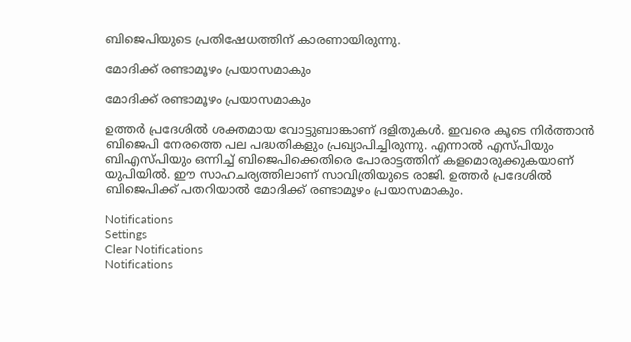ബിജെപിയുടെ പ്രതിഷേധത്തിന് കാരണായിരുന്നു.

മോദിക്ക് രണ്ടാമൂഴം പ്രയാസമാകും

മോദിക്ക് രണ്ടാമൂഴം പ്രയാസമാകും

ഉത്തര്‍ പ്രദേശില്‍ ശക്തമായ വോട്ടുബാങ്കാണ് ദളിതുകള്‍. ഇവരെ കൂടെ നിര്‍ത്താന്‍ ബിജെപി നേരത്തെ പല പദ്ധതികളും പ്രഖ്യാപിച്ചിരുന്നു. എന്നാല്‍ എസ്പിയും ബിഎസ്പിയും ഒന്നിച്ച് ബിജെപിക്കെതിരെ പോരാട്ടത്തിന് കളമൊരുക്കുകയാണ് യുപിയില്‍. ഈ സാഹചര്യത്തിലാണ് സാവിത്രിയുടെ രാജി. ഉത്തര്‍ പ്രദേശില്‍ ബിജെപിക്ക് പതറിയാല്‍ മോദിക്ക് രണ്ടാമൂഴം പ്രയാസമാകും.

Notifications
Settings
Clear Notifications
Notifications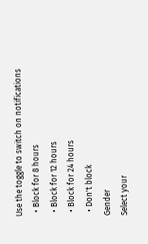Use the toggle to switch on notifications
  • Block for 8 hours
  • Block for 12 hours
  • Block for 24 hours
  • Don't block
Gender
Select your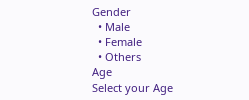Gender
  • Male
  • Female
  • Others
Age
Select your Age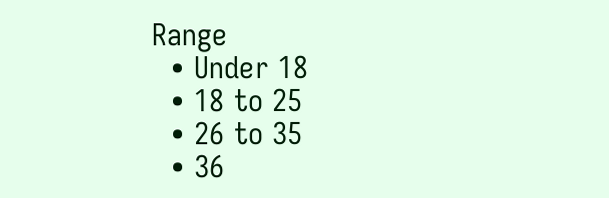Range
  • Under 18
  • 18 to 25
  • 26 to 35
  • 36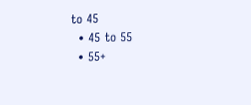to 45
  • 45 to 55
  • 55+